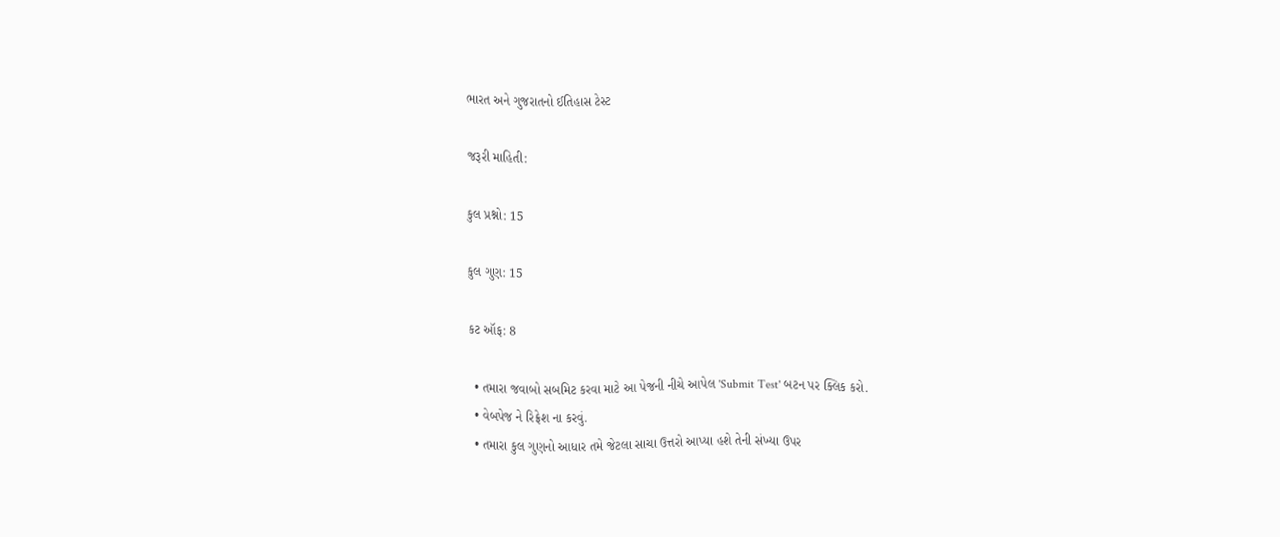ભારત અને ગુજરાતનો ઈતિહાસ ટેસ્ટ

જરૂરી માહિતી:

કુલ પ્રશ્નો: 15

કુલ ગુણ: 15

કટ ઑફ: 8

  • તમારા જવાબો સબમિટ કરવા માટે આ પેજની નીચે આપેલ 'Submit Test' બટન પર ક્લિક કરો.
  • વેબપેજ ને રિફ્રેશ ના કરવું.
  • તમારા કુલ ગુણનો આધાર તમે જેટલા સાચા ઉત્તરો આપ્યા હશે તેની સંખ્યા ઉપર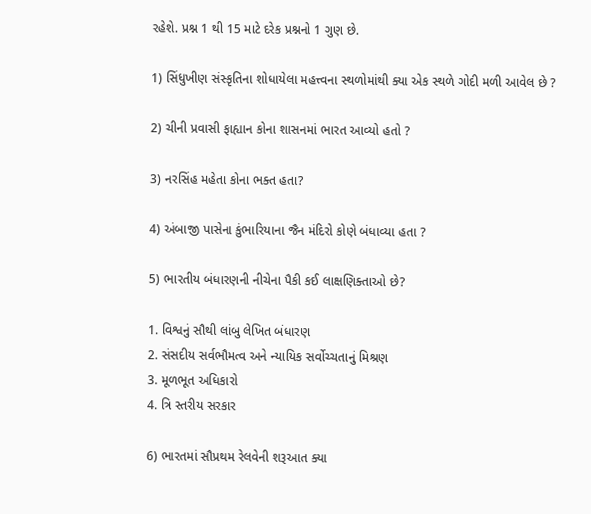રહેશે. પ્રશ્ન 1 થી 15 માટે દરેક પ્રશ્નનો 1 ગુણ છે.

1) સિંધુખીણ સંસ્કૃતિના શોધાયેલા મહત્ત્વના સ્થળોમાંથી ક્યા એક સ્થળે ગોદી મળી આવેલ છે ?

2) ચીની પ્રવાસી ફાહ્યાન કોના શાસનમાં ભારત આવ્યો હતો ?

3) નરસિંહ મહેતા કોના ભક્ત હતા?

4) અંબાજી પાસેના કુંભારિયાના જૈન મંદિરો કોણે બંધાવ્યા હતા ?

5) ભારતીય બંધારણની નીચેના પૈકી કઈ લાક્ષણિક્તાઓ છે?

1. વિશ્વનું સૌથી લાંબુ લેખિત બંધારણ
2. સંસદીય સર્વભૌમત્વ અને ન્યાયિક સર્વોચ્ચતાનું મિશ્રણ
3. મૂળભૂત અધિકારો
4. ત્રિ સ્તરીય સરકાર

6) ભારતમાં સૌપ્રથમ રેલવેની શરૂઆત ક્યા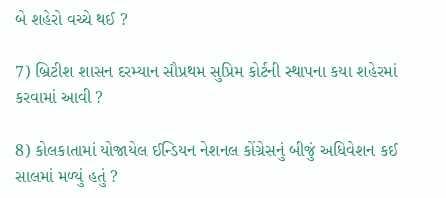બે શહેરો વચ્ચે થઈ ?

7) બ્રિટીશ શાસન દરમ્યાન સૌપ્રથમ સુપ્રિમ કોર્ટની સ્થાપના કયા શહેરમાં કરવામાં આવી ?

8) કોલકાતામાં યોજાયેલ ઈન્ડિયન નેશનલ કોંગ્રેસનું બીજું અધિવેશન કઈ સાલમાં મળ્યું હતું ?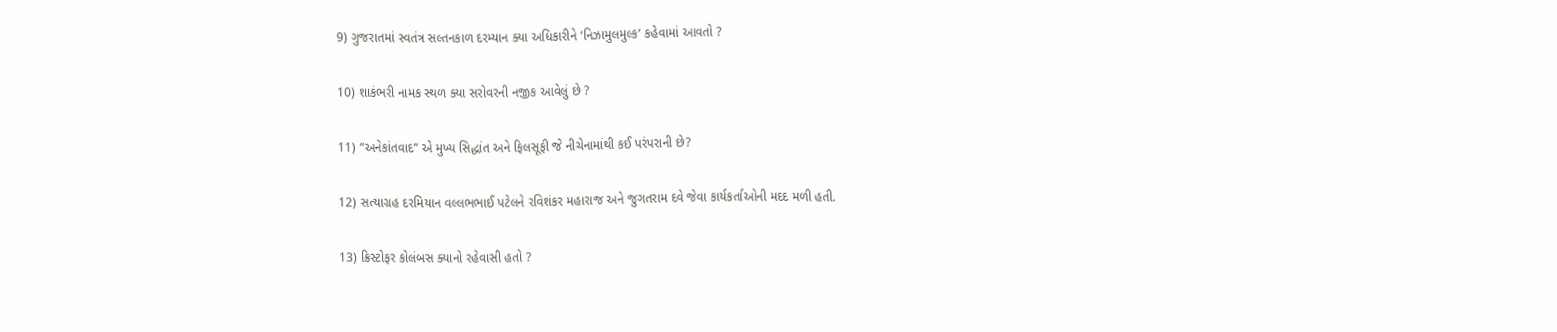9) ગુજરાતમાં સ્વતંત્ર સલ્તનકાળ દરમ્યાન ક્યા અધિકારીને ‘નિઝામુલમુલ્ક’ કહેવામાં આવતો ?

10) શાકંભરી નામક સ્થળ ક્યા સરોવરની નજીક આવેલું છે ?

11) “અનેકાંતવાદ” એ મુખ્ય સિદ્ધાંત અને ફિલસૂફી જે નીચેનામાંથી કઈ પરંપરાની છે?

12) સત્યાગ્રહ દરમિયાન વલ્લભભાઈ પટેલને રવિશંકર મહારાજ અને જુગતરામ દવે જેવા કાર્યકર્તાઓની મદદ મળી હતી.

13) ક્રિસ્ટોફર કોલંબસ ક્યાનો રહેવાસી હતો ?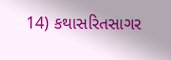14) કથાસરિતસાગર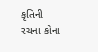કૃતિની રચના કોના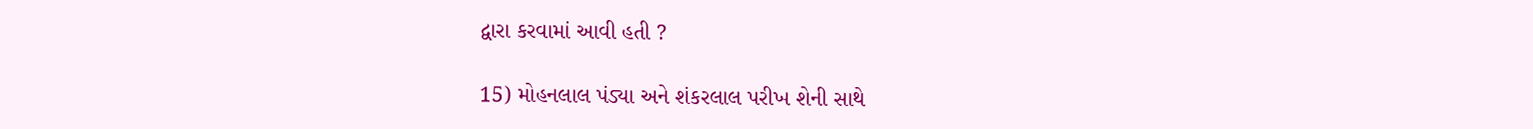દ્વારા કરવામાં આવી હતી ?

15) મોહનલાલ પંડ્યા અને શંકરલાલ પરીખ શેની સાથે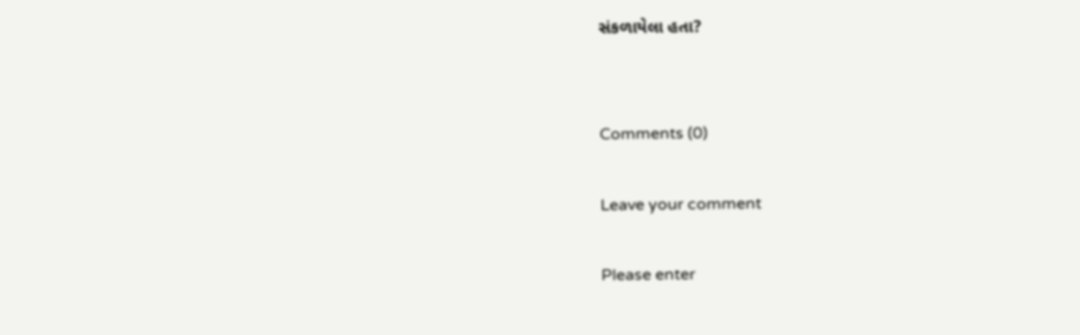સંકળાયેલા હતા?


Comments (0)

Leave your comment

Please enter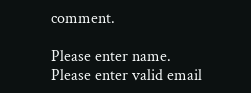comment.

Please enter name.
Please enter valid email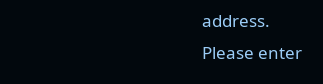address.
Please enter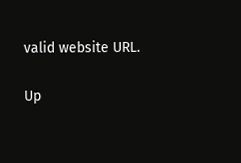valid website URL.

Up